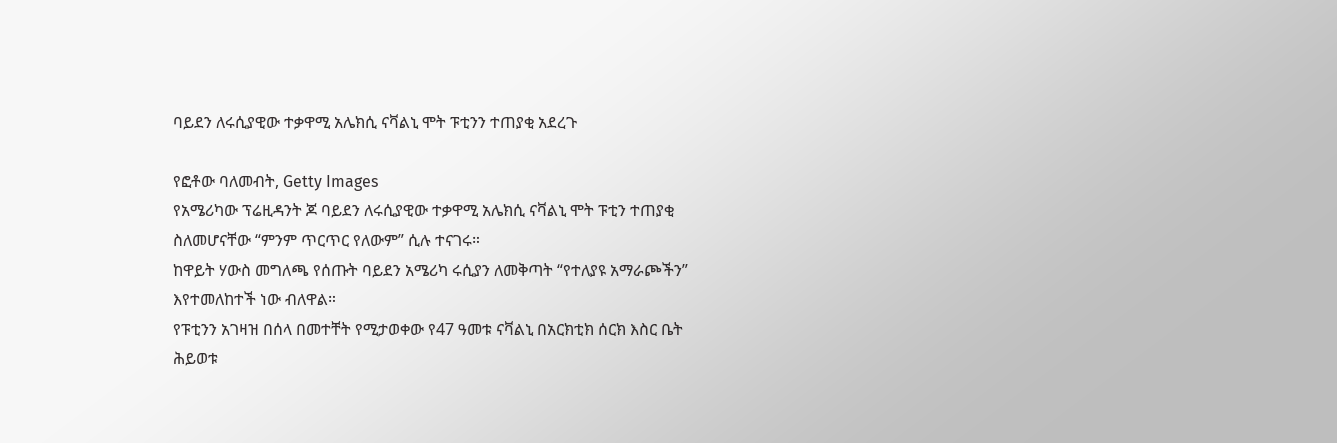ባይደን ለሩሲያዊው ተቃዋሚ አሌክሲ ናቫልኒ ሞት ፑቲንን ተጠያቂ አደረጉ

የፎቶው ባለመብት, Getty Images
የአሜሪካው ፕሬዚዳንት ጆ ባይደን ለሩሲያዊው ተቃዋሚ አሌክሲ ናቫልኒ ሞት ፑቲን ተጠያቂ ስለመሆናቸው “ምንም ጥርጥር የለውም” ሲሉ ተናገሩ።
ከዋይት ሃውስ መግለጫ የሰጡት ባይደን አሜሪካ ሩሲያን ለመቅጣት “የተለያዩ አማራጮችን” እየተመለከተች ነው ብለዋል።
የፑቲንን አገዛዝ በሰላ በመተቸት የሚታወቀው የ47 ዓመቱ ናቫልኒ በአርክቲክ ሰርክ እስር ቤት ሕይወቱ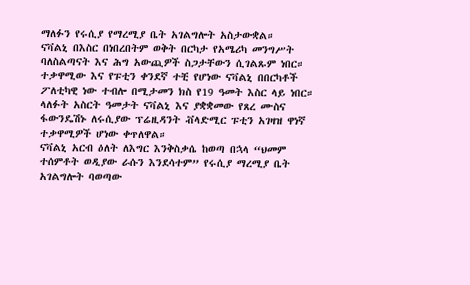ማለፉን የሩሲያ የማረሚያ ቤት አገልግሎት አስታውቋል።
ናቫልኒ በእስር በነበረበትም ወቅት በርካታ የአሜሪካ መንግሥት ባለስልጣናት እና ሕግ አውጪዎች ስጋታቸውን ሲገልጹም ነበር።
ተቃዋሚው እና የፑቲን ቀንደኛ ተቺ የሆነው ናቫልኒ በበርካቶች ፖለቲካዊ ነው ተብሎ በሚታመን ክስ የ19 ዓመት እስር ላይ ነበር።
ላለፉት አስርት ዓመታት ናቫልኒ እና ያቋቋመው የጸረ ሙስና ፋውንዴሽኑ ለሩሲያው ፕሬዚዳንት ቭላድሚር ፑቲን አገዛዝ ዋነኛ ተቃዋሚዎች ሆነው ቀጥለዋል።
ናቫልኒ አርብ ዕለት ለእግር እንቅስቃሴ ከወጣ በኋላ “ህመም ተሰምቶት ወዲያው ራሱን እንደሳተም” የሩሲያ ማረሚያ ቤት አገልግሎት ባወጣው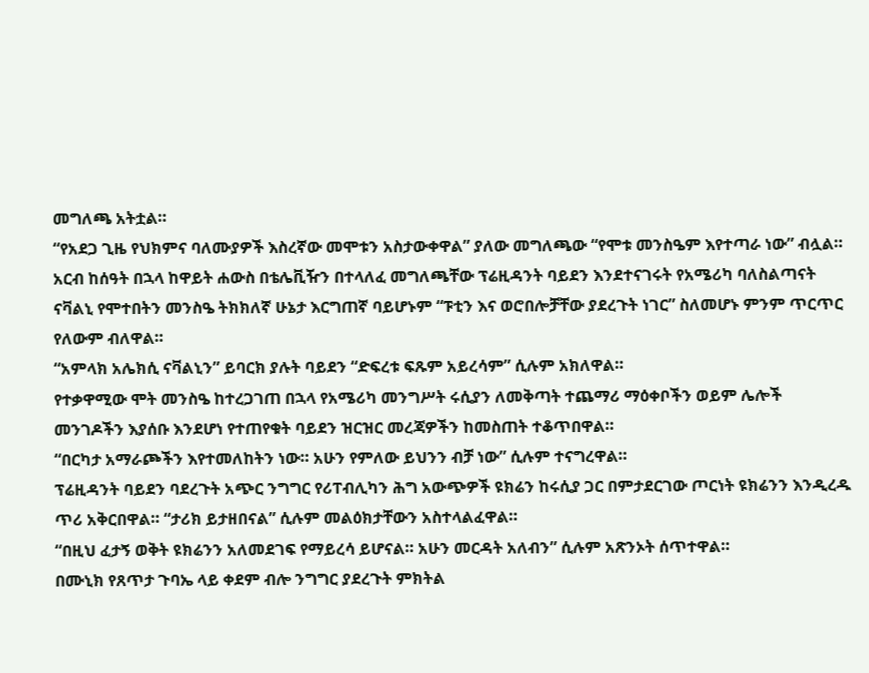መግለጫ አትቷል።
“የአደጋ ጊዜ የህክምና ባለሙያዎች እስረኛው መሞቱን አስታውቀዋል” ያለው መግለጫው “የሞቱ መንስዔም እየተጣራ ነው” ብሏል።
አርብ ከሰዓት በኋላ ከዋይት ሐውስ በቴሌቪዥን በተላለፈ መግለጫቸው ፕሬዚዳንት ባይደን እንደተናገሩት የአሜሪካ ባለስልጣናት ናቫልኒ የሞተበትን መንስዔ ትክክለኛ ሁኔታ እርግጠኛ ባይሆኑም “ፑቲን እና ወሮበሎቻቸው ያደረጉት ነገር” ስለመሆኑ ምንም ጥርጥር የለውም ብለዋል።
“አምላክ አሌክሲ ናቫልኒን” ይባርክ ያሉት ባይደን “ድፍረቱ ፍጹም አይረሳም” ሲሉም አክለዋል።
የተቃዋሚው ሞት መንስዔ ከተረጋገጠ በኋላ የአሜሪካ መንግሥት ሩሲያን ለመቅጣት ተጨማሪ ማዕቀቦችን ወይም ሌሎች መንገዶችን እያሰቡ እንደሆነ የተጠየቁት ባይደን ዝርዝር መረጃዎችን ከመስጠት ተቆጥበዋል።
“በርካታ አማራጮችን እየተመለከትን ነው። አሁን የምለው ይህንን ብቻ ነው” ሲሉም ተናግረዋል።
ፕሬዚዳንት ባይደን ባደረጉት አጭር ንግግር የሪፐብሊካን ሕግ አውጭዎች ዩክሬን ከሩሲያ ጋር በምታደርገው ጦርነት ዩክሬንን እንዲረዱ ጥሪ አቅርበዋል። “ታሪክ ይታዘበናል” ሲሉም መልዕክታቸውን አስተላልፈዋል።
“በዚህ ፈታኝ ወቅት ዩክሬንን አለመደገፍ የማይረሳ ይሆናል። አሁን መርዳት አለብን” ሲሉም አጽንኦት ሰጥተዋል።
በሙኒክ የጸጥታ ጉባኤ ላይ ቀደም ብሎ ንግግር ያደረጉት ምክትል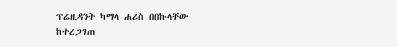ፕሬዚዳንት ካማላ ሐሪስ በበኩላቸው ከተረጋገጠ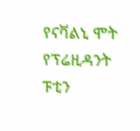የናቫልኒ ሞት የፕሬዚዳንት ፑቲን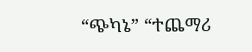“ጭካኔ” “ተጨማሪ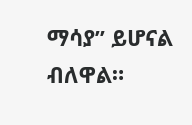ማሳያ” ይሆናል ብለዋል።